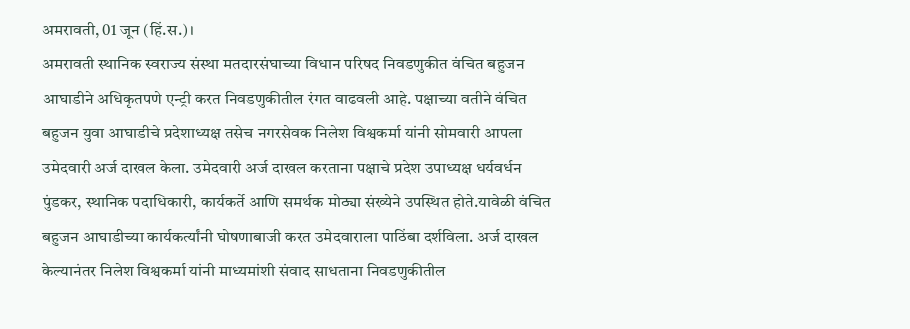अमरावती, 01 जून (हिं.स.)।
अमरावती स्थानिक स्वराज्य संस्था मतदारसंघाच्या विधान परिषद निवडणुकीत वंचित बहुजन आघाडीने अधिकृतपणे एन्ट्री करत निवडणुकीतील रंगत वाढवली आहे. पक्षाच्या वतीने वंचित बहुजन युवा आघाडीचे प्रदेशाध्यक्ष तसेच नगरसेवक निलेश विश्वकर्मा यांनी सोमवारी आपला उमेदवारी अर्ज दाखल केला. उमेदवारी अर्ज दाखल करताना पक्षाचे प्रदेश उपाध्यक्ष धर्यवर्धन पुंडकर, स्थानिक पदाधिकारी, कार्यकर्ते आणि समर्थक मोठ्या संख्येने उपस्थित होते.यावेळी वंचित बहुजन आघाडीच्या कार्यकर्त्यांनी घोषणाबाजी करत उमेदवाराला पाठिंबा दर्शविला. अर्ज दाखल केल्यानंतर निलेश विश्वकर्मा यांनी माध्यमांशी संवाद साधताना निवडणुकीतील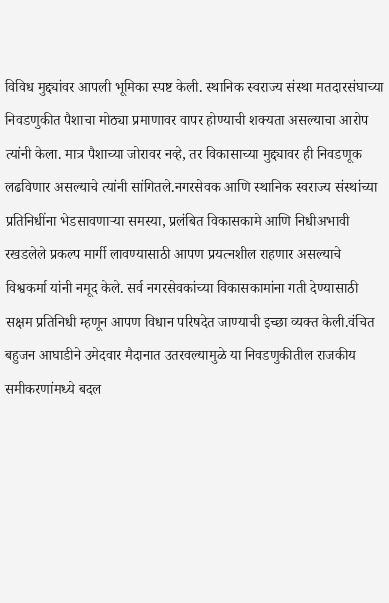विविध मुद्द्यांवर आपली भूमिका स्पष्ट केली. स्थानिक स्वराज्य संस्था मतदारसंघाच्या निवडणुकीत पैशाचा मोठ्या प्रमाणावर वापर होण्याची शक्यता असल्याचा आरोप त्यांनी केला. मात्र पैशाच्या जोरावर नव्हे, तर विकासाच्या मुद्द्यावर ही निवडणूक लढविणार असल्याचे त्यांनी सांगितले.नगरसेवक आणि स्थानिक स्वराज्य संस्थांच्या प्रतिनिधींना भेडसावणाऱ्या समस्या, प्रलंबित विकासकामे आणि निधीअभावी रखडलेले प्रकल्प मार्गी लावण्यासाठी आपण प्रयत्नशील राहणार असल्याचे विश्वकर्मा यांनी नमूद केले. सर्व नगरसेवकांच्या विकासकामांना गती देण्यासाठी सक्षम प्रतिनिधी म्हणून आपण विधान परिषदेत जाण्याची इच्छा व्यक्त केली.वंचित बहुजन आघाडीने उमेदवार मैदानात उतरवल्यामुळे या निवडणुकीतील राजकीय समीकरणांमध्ये बदल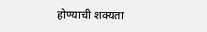होण्याची शक्यता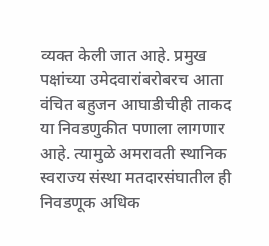व्यक्त केली जात आहे. प्रमुख पक्षांच्या उमेदवारांबरोबरच आता वंचित बहुजन आघाडीचीही ताकद या निवडणुकीत पणाला लागणार आहे. त्यामुळे अमरावती स्थानिक स्वराज्य संस्था मतदारसंघातील ही निवडणूक अधिक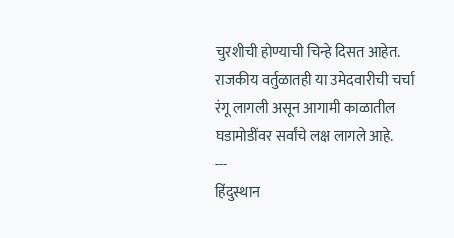चुरशीची होण्याची चिन्हे दिसत आहेत. राजकीय वर्तुळातही या उमेदवारीची चर्चा रंगू लागली असून आगामी काळातील घडामोडींवर सर्वांचे लक्ष लागले आहे.
---
हिंदुस्थान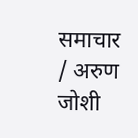समाचार / अरुण जोशी